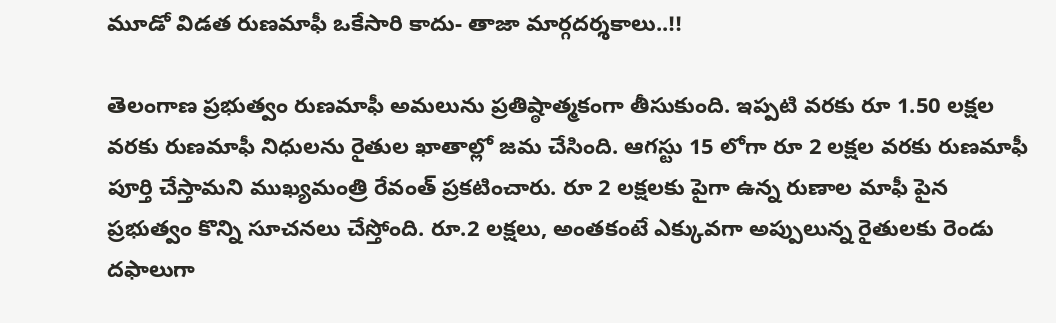మూడో విడత రుణమాఫీ ఒకేసారి కాదు- తాజా మార్గదర్శకాలు..!!

తెలంగాణ ప్రభుత్వం రుణమాఫీ అమలును ప్రతిష్ఠాత్మకంగా తీసుకుంది. ఇప్పటి వరకు రూ 1.50 లక్షల వరకు రుణమాఫీ నిధులను రైతుల ఖాతాల్లో జమ చేసింది. ఆగస్టు 15 లోగా రూ 2 లక్షల వరకు రుణమాఫీ పూర్తి చేస్తామని ముఖ్యమంత్రి రేవంత్ ప్రకటించారు. రూ 2 లక్షలకు పైగా ఉన్న రుణాల మాఫీ పైన ప్రభుత్వం కొన్ని సూచనలు చేస్తోంది. రూ.2 లక్షలు, అంతకంటే ఎక్కువగా అప్పులున్న రైతులకు రెండు దఫాలుగా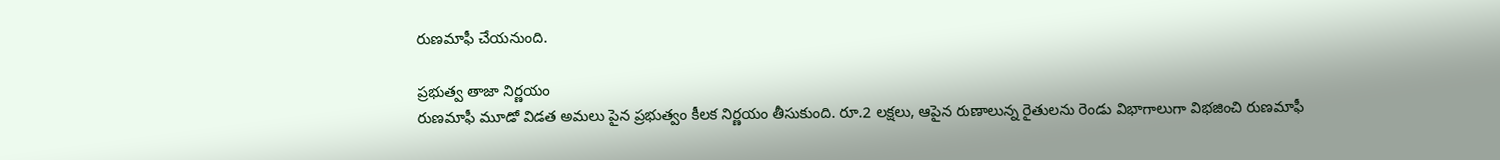రుణమాఫీ చేయనుంది.

ప్రభుత్వ తాజా నిర్ణయం
రుణమాఫీ మూడో విడత అమలు పైన ప్రభుత్వం కీలక నిర్ణయం తీసుకుంది. రూ.2 లక్షలు, ఆపైన రుణాలున్న రైతులను రెండు విభాగాలుగా విభజించి రుణమాఫీ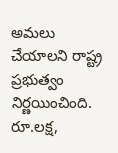అమలు చేయాలని రాష్ట్ర ప్రభుత్వం నిర్ణయించింది. రూ.లక్ష,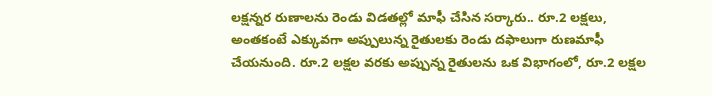లక్షన్నర రుణాలను రెండు విడతల్లో మాఫీ చేసిన సర్కారు.. రూ.2 లక్షలు, అంతకంటే ఎక్కువగా అప్పులున్న రైతులకు రెండు దఫాలుగా రుణమాఫీ చేయనుంది. రూ.2 లక్షల వరకు అప్పున్న రైతులను ఒక విభాగంలో, రూ.2 లక్షల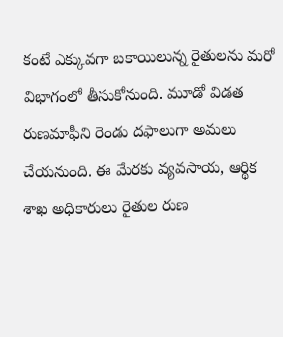కంటే ఎక్కువగా బకాయిలున్న రైతులను మరో విభాగంలో తీసుకోనుంది. మూడో విడత రుణమాఫీని రెండు దఫాలుగా అమలు చేయనుంది. ఈ మేరకు వ్యవసాయ, ఆర్థిక శాఖ అధికారులు రైతుల రుణ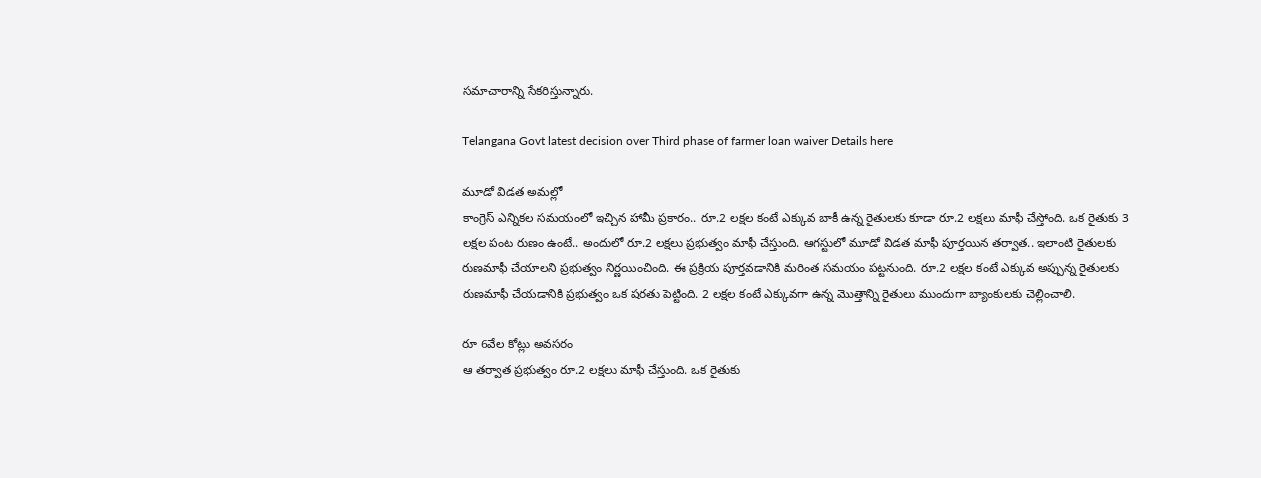సమాచారాన్ని సేకరిస్తున్నారు.

Telangana Govt latest decision over Third phase of farmer loan waiver Details here

మూడో విడత అమల్లో
కాంగ్రెస్‌ ఎన్నికల సమయంలో ఇచ్చిన హామీ ప్రకారం.. రూ.2 లక్షల కంటే ఎక్కువ బాకీ ఉన్న రైతులకు కూడా రూ.2 లక్షలు మాఫీ చేస్తోంది. ఒక రైతుకు 3 లక్షల పంట రుణం ఉంటే.. అందులో రూ.2 లక్షలు ప్రభుత్వం మాఫీ చేస్తుంది. ఆగస్టులో మూడో విడత మాఫీ పూర్తయిన తర్వాత.. ఇలాంటి రైతులకు రుణమాఫీ చేయాలని ప్రభుత్వం నిర్ణయించింది. ఈ ప్రక్రియ పూర్తవడానికి మరింత సమయం పట్టనుంది. రూ.2 లక్షల కంటే ఎక్కువ అప్పున్న రైతులకు రుణమాఫీ చేయడానికి ప్రభుత్వం ఒక షరతు పెట్టింది. 2 లక్షల కంటే ఎక్కువగా ఉన్న మొత్తాన్ని రైతులు ముందుగా బ్యాంకులకు చెల్లించాలి.

రూ 6వేల కోట్లు అవసరం
ఆ తర్వాత ప్రభుత్వం రూ.2 లక్షలు మాఫీ చేస్తుంది. ఒక రైతుకు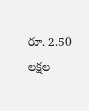రూ. 2.50 లక్షల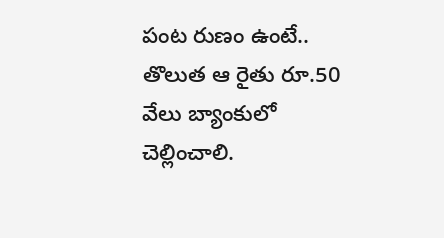పంట రుణం ఉంటే.. తొలుత ఆ రైతు రూ.50 వేలు బ్యాంకులో చెల్లించాలి.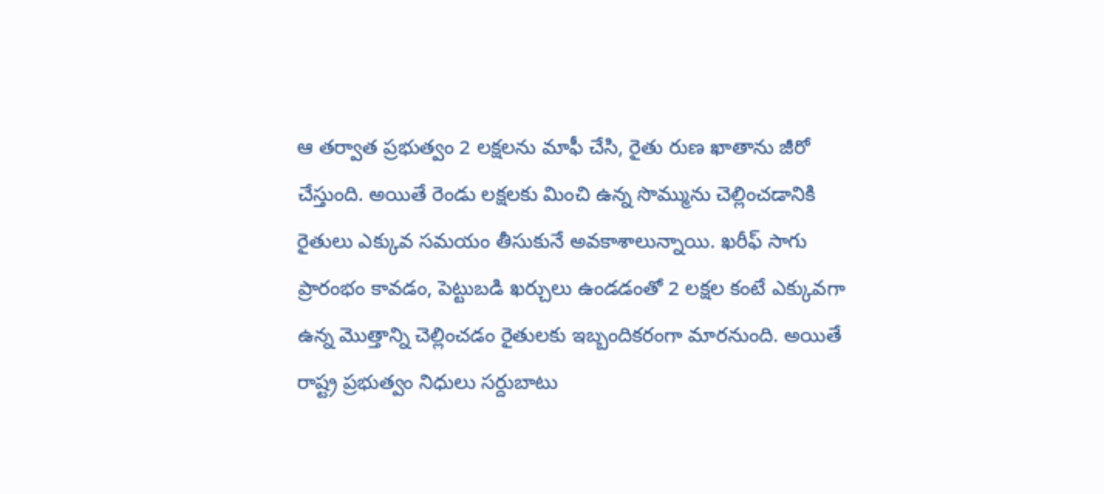ఆ తర్వాత ప్రభుత్వం 2 లక్షలను మాఫీ చేసి, రైతు రుణ ఖాతాను జీరో చేస్తుంది. అయితే రెండు లక్షలకు మించి ఉన్న సొమ్మును చెల్లించడానికి రైతులు ఎక్కువ సమయం తీసుకునే అవకాశాలున్నాయి. ఖరీఫ్‌ సాగు ప్రారంభం కావడం, పెట్టుబడి ఖర్చులు ఉండడంతో 2 లక్షల కంటే ఎక్కువగా ఉన్న మొత్తాన్ని చెల్లించడం రైతులకు ఇబ్బందికరంగా మారనుంది. అయితే రాష్ట్ర ప్రభుత్వం నిధులు సర్దుబాటు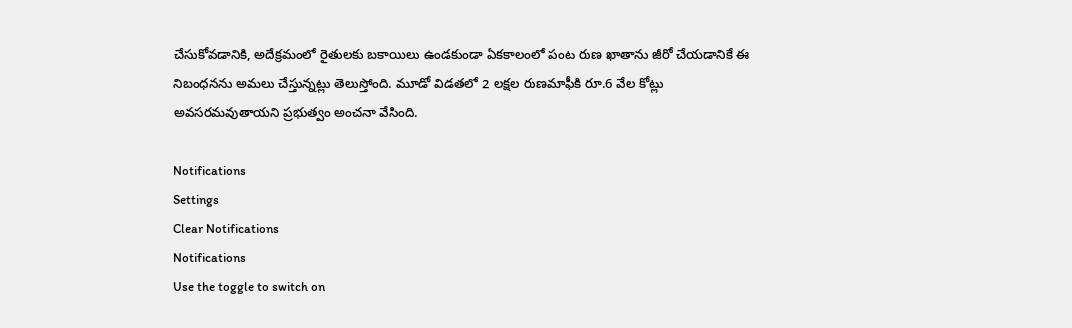చేసుకోవడానికి, అదేక్రమంలో రైతులకు బకాయిలు ఉండకుండా ఏకకాలంలో పంట రుణ ఖాతాను జీరో చేయడానికే ఈ నిబంధనను అమలు చేస్తున్నట్లు తెలుస్తోంది. మూడో విడతలో 2 లక్షల రుణమాఫీకి రూ.6 వేల కోట్లు అవసరమవుతాయని ప్రభుత్వం అంచనా వేసింది.

Notifications
Settings
Clear Notifications
Notifications
Use the toggle to switch on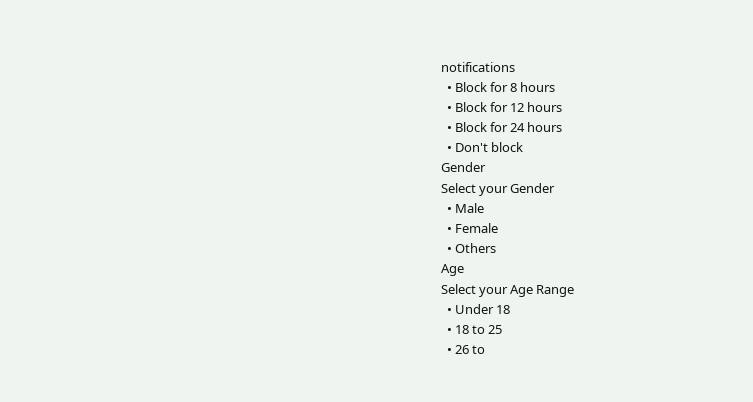notifications
  • Block for 8 hours
  • Block for 12 hours
  • Block for 24 hours
  • Don't block
Gender
Select your Gender
  • Male
  • Female
  • Others
Age
Select your Age Range
  • Under 18
  • 18 to 25
  • 26 to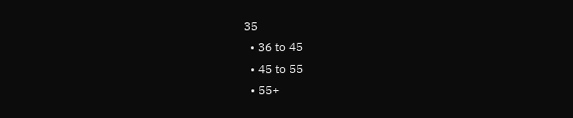35
  • 36 to 45
  • 45 to 55
  • 55+